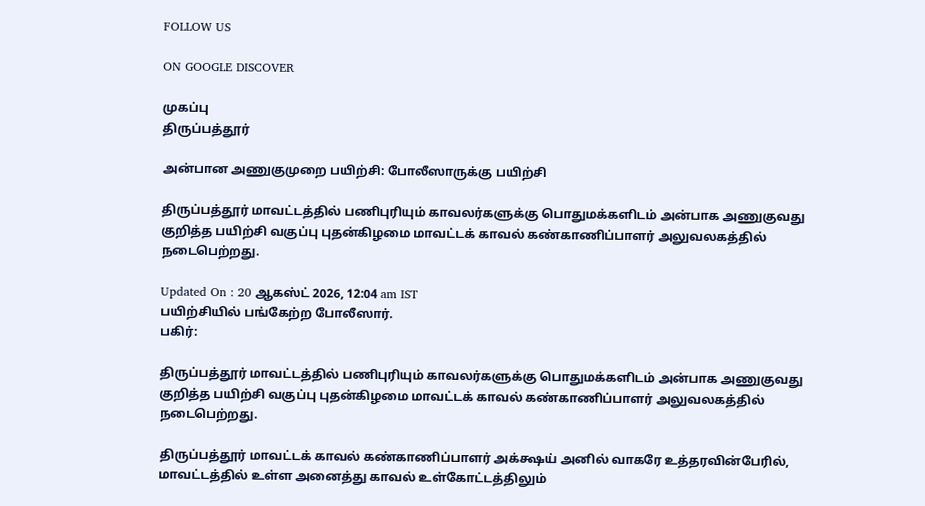FOLLOW US

ON GOOGLE DISCOVER

முகப்பு
திருப்பத்தூர்

அன்பான அணுகுமுறை பயிற்சி: போலீஸாருக்கு பயிற்சி

திருப்பத்தூர் மாவட்டத்தில் பணிபுரியும் காவலர்களுக்கு பொதுமக்களிடம் அன்பாக அணுகுவது குறித்த பயிற்சி வகுப்பு புதன்கிழமை மாவட்டக் காவல் கண்காணிப்பாளர் அலுவலகத்தில் நடைபெற்றது.

Updated On : 20 ஆகஸ்ட் 2026, 12:04 am IST
பயிற்சியில் பங்கேற்ற போலீஸார்.
பகிர்:

திருப்பத்தூர் மாவட்டத்தில் பணிபுரியும் காவலர்களுக்கு பொதுமக்களிடம் அன்பாக அணுகுவது குறித்த பயிற்சி வகுப்பு புதன்கிழமை மாவட்டக் காவல் கண்காணிப்பாளர் அலுவலகத்தில் நடைபெற்றது.

திருப்பத்தூர் மாவட்டக் காவல் கண்காணிப்பாளர் அக்க்ஷய் அனில் வாகரே உத்தரவின்பேரில், மாவட்டத்தில் உள்ள அனைத்து காவல் உள்கோட்டத்திலும்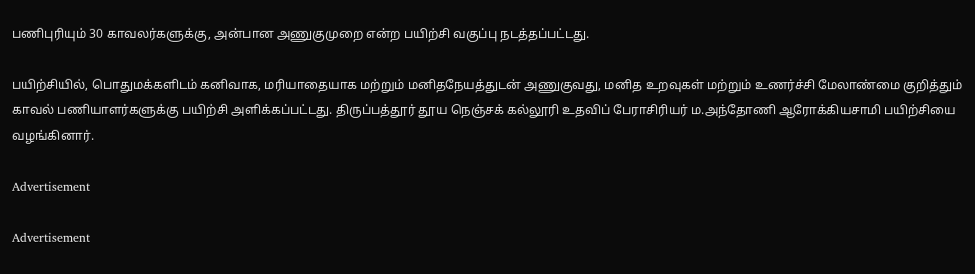பணிபுரியும் 30 காவலர்களுக்கு, அன்பான அணுகுமுறை என்ற பயிற்சி வகுப்பு நடத்தப்பட்டது.

பயிற்சியில், பொதுமக்களிடம் கனிவாக, மரியாதையாக மற்றும் மனிதநேயத்துடன் அணுகுவது, மனித உறவுகள் மற்றும் உணர்ச்சி மேலாண்மை குறித்தும் காவல் பணியாளர்களுக்கு பயிற்சி அளிக்கப்பட்டது. திருப்பத்தூர் தூய நெஞ்சக் கல்லூரி உதவிப் பேராசிரியர் ம.அந்தோணி ஆரோக்கியசாமி பயிற்சியை வழங்கினார்.

Advertisement

Advertisement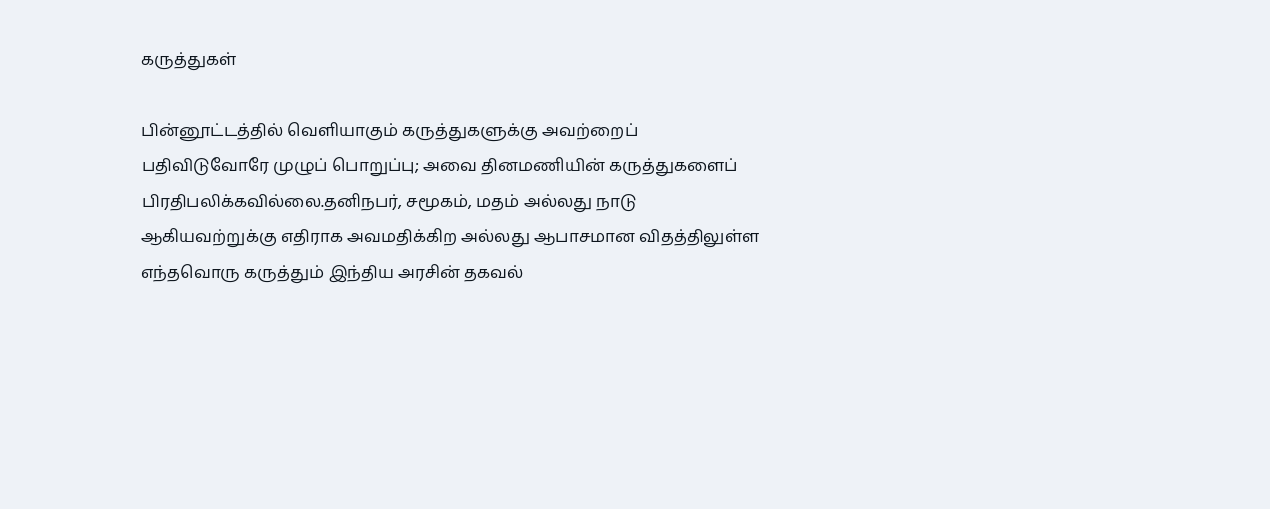கருத்துகள்

பின்னூட்டத்தில் வெளியாகும் கருத்துகளுக்கு அவற்றைப் பதிவிடுவோரே முழுப் பொறுப்பு; அவை தினமணியின் கருத்துகளைப் பிரதிபலிக்கவில்லை.தனிநபர், சமூகம், மதம் அல்லது நாடு ஆகியவற்றுக்கு எதிராக அவமதிக்கிற அல்லது ஆபாசமான விதத்திலுள்ள எந்தவொரு கருத்தும் இந்திய அரசின் தகவல்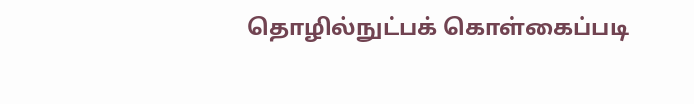தொழில்நுட்பக் கொள்கைப்படி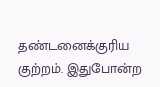தண்டனைக்குரிய குற்றம். இதுபோன்ற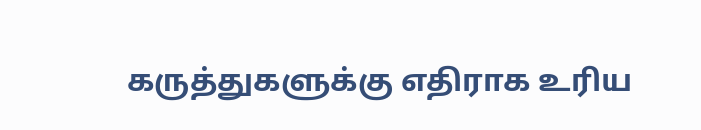கருத்துகளுக்கு எதிராக உரிய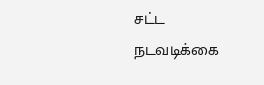சட்ட நடவடிக்கை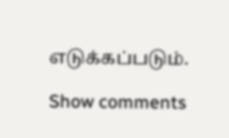எடுக்கப்படும்.

Show comments